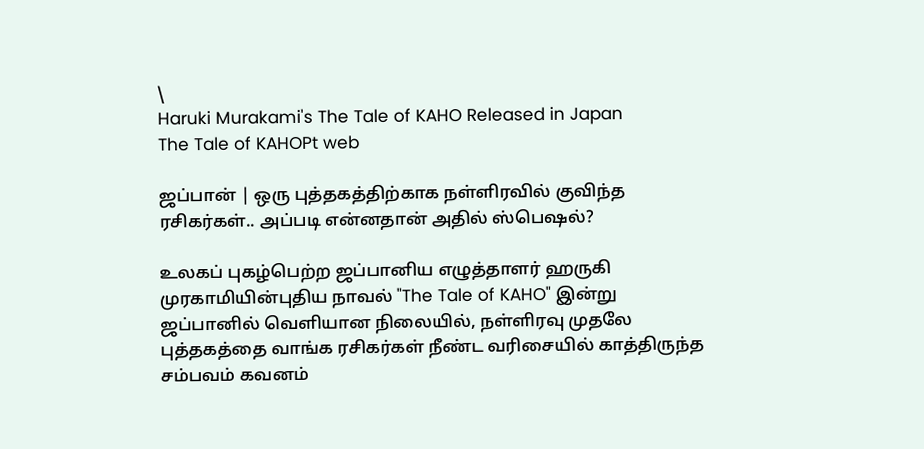\
Haruki Murakami's The Tale of KAHO Released in Japan
The Tale of KAHOPt web

ஜப்பான் | ஒரு புத்தகத்திற்காக நள்ளிரவில் குவிந்த ரசிகர்கள்.. அப்படி என்னதான் அதில் ஸ்பெஷல்?

உலகப் புகழ்பெற்ற ஜப்பானிய எழுத்தாளர் ஹருகி முரகாமியின்புதிய நாவல் "The Tale of KAHO" இன்று ஜப்பானில் வெளியான நிலையில், நள்ளிரவு முதலே புத்தகத்தை வாங்க ரசிகர்கள் நீண்ட வரிசையில் காத்திருந்த சம்பவம் கவனம்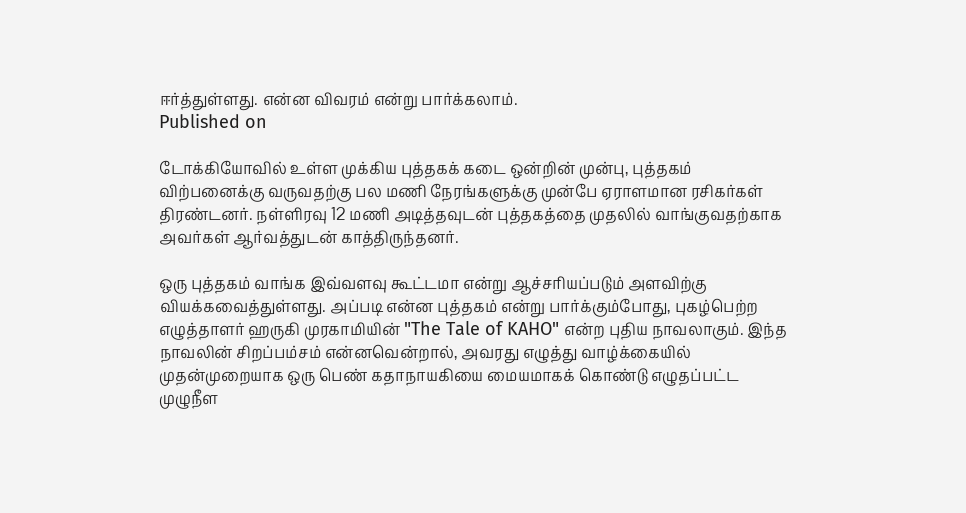ஈர்த்துள்ளது. என்ன விவரம் என்று பார்க்கலாம்.
Published on

டோக்கியோவில் உள்ள முக்கிய புத்தகக் கடை ஒன்றின் முன்பு, புத்தகம் விற்பனைக்கு வருவதற்கு பல மணி நேரங்களுக்கு முன்பே ஏராளமான ரசிகர்கள் திரண்டனர். நள்ளிரவு 12 மணி அடித்தவுடன் புத்தகத்தை முதலில் வாங்குவதற்காக அவர்கள் ஆர்வத்துடன் காத்திருந்தனர்.

ஒரு புத்தகம் வாங்க இவ்வளவு கூட்டமா என்று ஆச்சரியப்படும் அளவிற்கு வியக்கவைத்துள்ளது. அப்படி என்ன புத்தகம் என்று பார்க்கும்போது, புகழ்பெற்ற எழுத்தாளர் ஹருகி முரகாமியின் "The Tale of KAHO" என்ற புதிய நாவலாகும். இந்த நாவலின் சிறப்பம்சம் என்னவென்றால், அவரது எழுத்து வாழ்க்கையில் முதன்முறையாக ஒரு பெண் கதாநாயகியை மையமாகக் கொண்டு எழுதப்பட்ட முழுநீள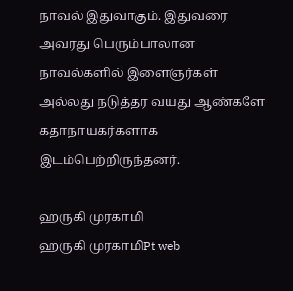நாவல் இதுவாகும். இதுவரை அவரது பெரும்பாலான நாவல்களில் இளைஞர்கள் அல்லது நடுத்தர வயது ஆண்களே கதாநாயகர்களாக இடம்பெற்றிருந்தனர்.

ஹருகி முரகாமி
ஹருகி முரகாமிPt web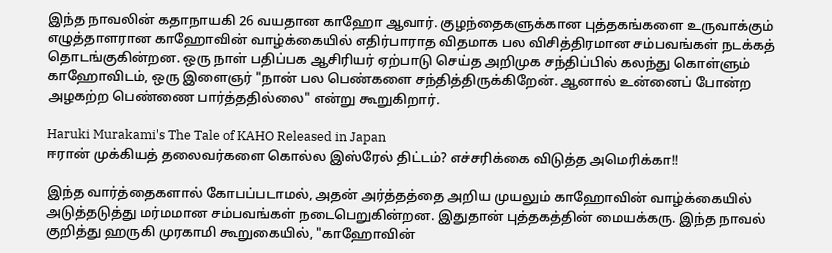இந்த நாவலின் கதாநாயகி 26 வயதான காஹோ ஆவார். குழந்தைகளுக்கான புத்தகங்களை உருவாக்கும் எழுத்தாளரான காஹோவின் வாழ்க்கையில் எதிர்பாராத விதமாக பல விசித்திரமான சம்பவங்கள் நடக்கத் தொடங்குகின்றன. ஒரு நாள் பதிப்பக ஆசிரியர் ஏற்பாடு செய்த அறிமுக சந்திப்பில் கலந்து கொள்ளும் காஹோவிடம், ஒரு இளைஞர் "நான் பல பெண்களை சந்தித்திருக்கிறேன். ஆனால் உன்னைப் போன்ற அழகற்ற பெண்ணை பார்த்ததில்லை" என்று கூறுகிறார்.

Haruki Murakami's The Tale of KAHO Released in Japan
ஈரான் முக்கியத் தலைவர்களை கொல்ல இஸ்ரேல் திட்டம்? எச்சரிக்கை விடுத்த அமெரிக்கா!!

இந்த வார்த்தைகளால் கோபப்படாமல், அதன் அர்த்தத்தை அறிய முயலும் காஹோவின் வாழ்க்கையில் அடுத்தடுத்து மர்மமான சம்பவங்கள் நடைபெறுகின்றன. இதுதான் புத்தகத்தின் மையக்கரு. இந்த நாவல் குறித்து ஹருகி முரகாமி கூறுகையில், "காஹோவின்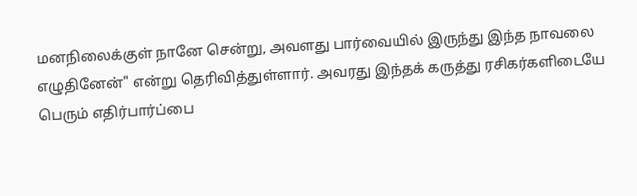மனநிலைக்குள் நானே சென்று, அவளது பார்வையில் இருந்து இந்த நாவலை எழுதினேன்" என்று தெரிவித்துள்ளார். அவரது இந்தக் கருத்து ரசிகர்களிடையே பெரும் எதிர்பார்ப்பை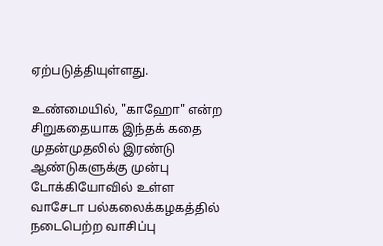ஏற்படுத்தியுள்ளது.

உண்மையில், "காஹோ" என்ற சிறுகதையாக இந்தக் கதை முதன்முதலில் இரண்டு ஆண்டுகளுக்கு முன்பு டோக்கியோவில் உள்ள வாசேடா பல்கலைக்கழகத்தில் நடைபெற்ற வாசிப்பு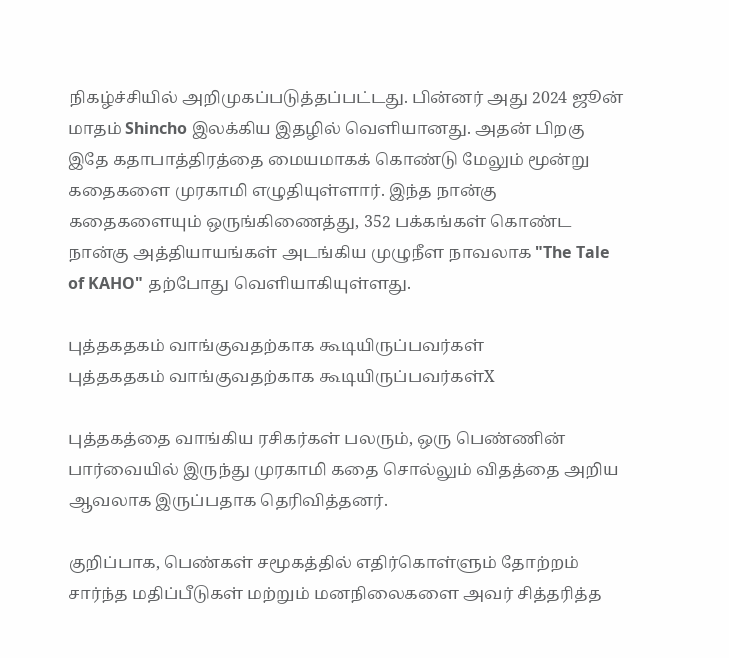நிகழ்ச்சியில் அறிமுகப்படுத்தப்பட்டது. பின்னர் அது 2024 ஜூன் மாதம் Shincho இலக்கிய இதழில் வெளியானது. அதன் பிறகு இதே கதாபாத்திரத்தை மையமாகக் கொண்டு மேலும் மூன்று கதைகளை முரகாமி எழுதியுள்ளார். இந்த நான்கு கதைகளையும் ஒருங்கிணைத்து, 352 பக்கங்கள் கொண்ட நான்கு அத்தியாயங்கள் அடங்கிய முழுநீள நாவலாக "The Tale of KAHO" தற்போது வெளியாகியுள்ளது.

புத்தகதகம் வாங்குவதற்காக கூடியிருப்பவர்கள்
புத்தகதகம் வாங்குவதற்காக கூடியிருப்பவர்கள்X

புத்தகத்தை வாங்கிய ரசிகர்கள் பலரும், ஒரு பெண்ணின் பார்வையில் இருந்து முரகாமி கதை சொல்லும் விதத்தை அறிய ஆவலாக இருப்பதாக தெரிவித்தனர்.

குறிப்பாக, பெண்கள் சமூகத்தில் எதிர்கொள்ளும் தோற்றம் சார்ந்த மதிப்பீடுகள் மற்றும் மனநிலைகளை அவர் சித்தரித்த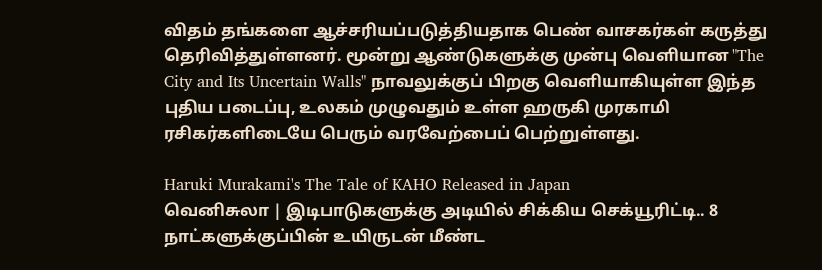விதம் தங்களை ஆச்சரியப்படுத்தியதாக பெண் வாசகர்கள் கருத்து தெரிவித்துள்ளனர். மூன்று ஆண்டுகளுக்கு முன்பு வெளியான "The City and Its Uncertain Walls" நாவலுக்குப் பிறகு வெளியாகியுள்ள இந்த புதிய படைப்பு, உலகம் முழுவதும் உள்ள ஹருகி முரகாமி ரசிகர்களிடையே பெரும் வரவேற்பைப் பெற்றுள்ளது.

Haruki Murakami's The Tale of KAHO Released in Japan
வெனிசுலா | இடிபாடுகளுக்கு அடியில் சிக்கிய செக்யூரிட்டி.. 8 நாட்களுக்குப்பின் உயிருடன் மீண்ட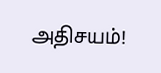அதிசயம்!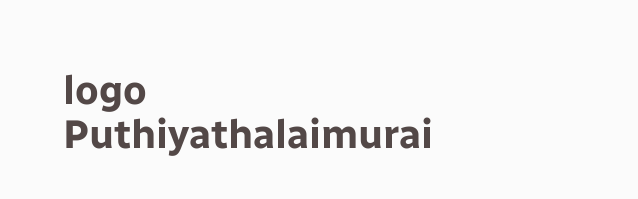logo
Puthiyathalaimurai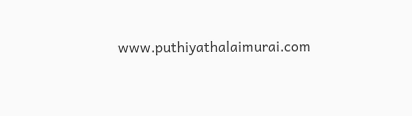www.puthiyathalaimurai.com